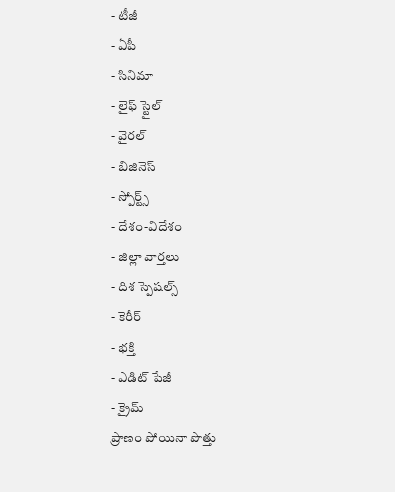- టీజీ
- ఏపీ
- సినిమా
- లైఫ్ స్టైల్
- వైరల్
- బిజినెస్
- స్పోర్ట్స్
- దేశం-విదేశం
- జిల్లా వార్తలు
- దిశ స్పెషల్స్
- కెరీర్
- భక్తి
- ఎడిట్ పేజీ
- క్రైమ్
ప్రాణం పోయినా పొత్తు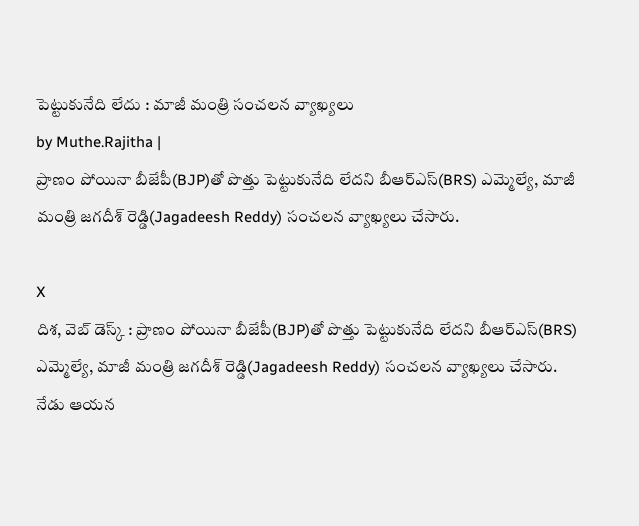పెట్టుకునేది లేదు : మాజీ మంత్రి సంచలన వ్యాఖ్యలు
by Muthe.Rajitha |
ప్రాణం పోయినా బీజేపీ(BJP)తో పొత్తు పెట్టుకునేది లేదని బీఆర్ఎస్(BRS) ఎమ్మెల్యే, మాజీ మంత్రి జగదీశ్ రెడ్డి(Jagadeesh Reddy) సంచలన వ్యాఖ్యలు చేసారు.

X
దిశ, వెబ్ డెస్క్ : ప్రాణం పోయినా బీజేపీ(BJP)తో పొత్తు పెట్టుకునేది లేదని బీఆర్ఎస్(BRS) ఎమ్మెల్యే, మాజీ మంత్రి జగదీశ్ రెడ్డి(Jagadeesh Reddy) సంచలన వ్యాఖ్యలు చేసారు. నేడు ఆయన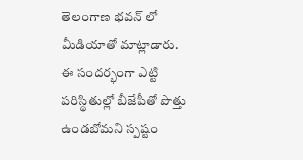తెలంగాణ భవన్ లో మీడియాతో మాట్లాడారు. ఈ సందర్భంగా ఎట్టి పరిస్థితుల్లో బీజేపీతో పొత్తు ఉండబోమని స్పష్టం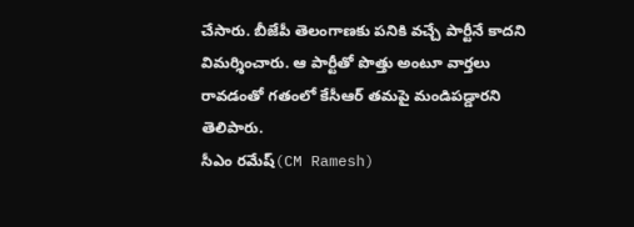చేసారు. బీజేపీ తెలంగాణకు పనికి వచ్చే పార్టీనే కాదని విమర్శించారు. ఆ పార్టీతో పొత్తు అంటూ వార్తలు రావడంతో గతంలో కేసీఆర్ తమపై మండిపడ్డారని తెలిపారు.
సీఎం రమేష్(CM Ramesh)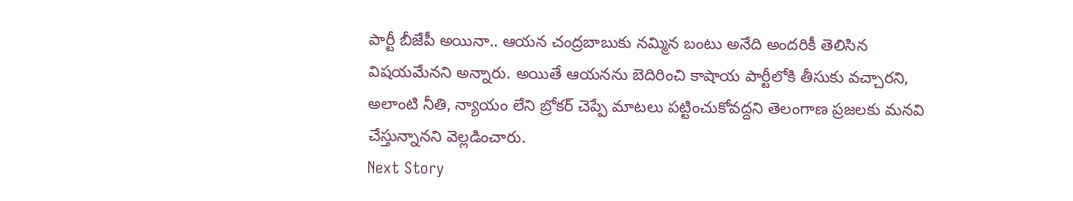పార్టీ బీజేపీ అయినా.. ఆయన చంద్రబాబుకు నమ్మిన బంటు అనేది అందరికీ తెలిసిన విషయమేనని అన్నారు. అయితే ఆయనను బెదిరించి కాషాయ పార్టీలోకి తీసుకు వచ్చారని, అలాంటి నీతి, న్యాయం లేని బ్రోకర్ చెప్పే మాటలు పట్టించుకోవద్దని తెలంగాణ ప్రజలకు మనవి చేస్తున్నానని వెల్లడించారు.
Next Story